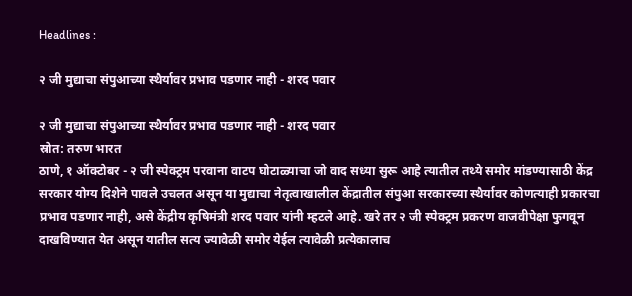Headlines :

२ जी मुद्याचा संपुआच्या स्थैर्यावर प्रभाव पडणार नाही - शरद पवार

२ जी मुद्याचा संपुआच्या स्थैर्यावर प्रभाव पडणार नाही - शरद पवार
स्रोत: तरुण भारत
ठाणे, १ ऑक्टोबर - २ जी स्पेक्ट्रम परवाना वाटप घोटाळ्याचा जो वाद सध्या सुरू आहे त्यातील तथ्ये समोर मांडण्यासाठी केंद्र सरकार योग्य दिशेने पावले उचलत असून या मुद्याचा नेतृत्वाखालील केंद्रातील संपुआ सरकारच्या स्थैर्यावर कोणत्याही प्रकारचा प्रभाव पडणार नाही, असे केंद्रीय कृषिमंत्री शरद पवार यांनी म्हटले आहे. खरे तर २ जी स्पेक्ट्रम प्रकरण वाजवीपेक्षा फुगवून दाखविण्यात येत असून यातील सत्य ज्यावेळी समोर येईल त्यावेळी प्रत्येकालाच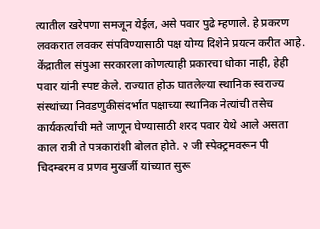त्यातील खरेपणा समजून येईल, असे पवार पुढे म्हणाले. हे प्रकरण लवकरात लवकर संपविण्यासाठी पक्ष योग्य दिशेने प्रयत्न करीत आहे. केंद्रातील संपुआ सरकारला कोणत्याही प्रकारचा धोका नाही, हेही पवार यांनी स्पष्ट केले. राज्यात होऊ घातलेल्या स्थानिक स्वराज्य संस्थांच्या निवडणुकीसंदर्भात पक्षाच्या स्थानिक नेत्यांची तसेच कार्यकर्त्यांची मते जाणून घेण्यासाठी शरद पवार येथे आले असता काल रात्री ते पत्रकारांशी बोलत होते. २ जी स्पेक्ट्रमवरून पी चिदम्बरम व प्रणव मुखर्जी यांच्यात सुरू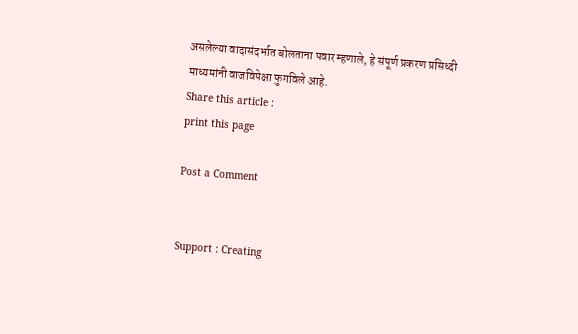असलेल्या वादासंदर्भात बोलताना पवार म्हणाले, हे संपूर्ण प्रकरण प्रसिध्दी माध्यमांनी वाजविपेक्षा फुगविले आहे.
Share this article :
print this page

Post a Comment


Support : Creating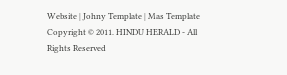Website | Johny Template | Mas Template
Copyright © 2011. HINDU HERALD - All Rights Reserved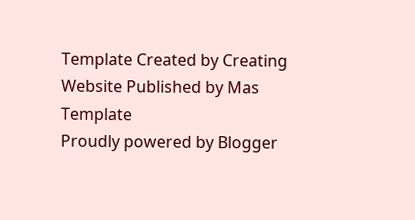Template Created by Creating Website Published by Mas Template
Proudly powered by Blogger